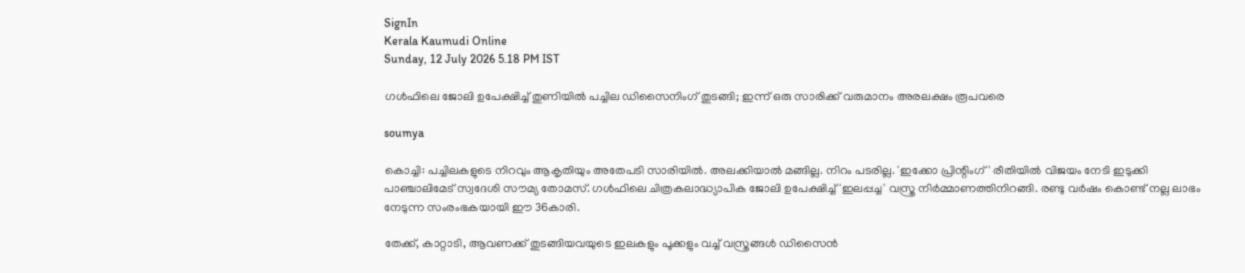SignIn
Kerala Kaumudi Online
Sunday, 12 July 2026 5.18 PM IST

ഗൾഫിലെ ജോലി ഉപേക്ഷിച്ച് തുണിയിൽ പച്ചില ഡിസൈനിംഗ് തുടങ്ങി; ഇന്ന് ഒരു സാരിക്ക് വരുമാനം അരലക്ഷം രൂപവരെ

soumya

കൊച്ചി: പച്ചിലകളുടെ നിറവും ആകൃതിയും അതേപടി സാരിയിൽ. അലക്കിയാൽ മങ്ങില്ല. നിറം പടരില്ല. 'ഇക്കോ പ്രിന്റിംഗ്' രീതിയിൽ വിജയം നേടി ഇടുക്കി പാഞ്ചാലിമേട് സ്വദേശി സൗമ്യ തോമസ്. ഗൾഫിലെ ചിത്രകലാദ്ധ്യാപിക ജോലി ഉപേക്ഷിച്ച് 'ഇലപ്പച്ച' വസ്ത്ര നിർമ്മാണത്തിനിറങ്ങി. രണ്ടു വർഷം കൊണ്ട് നല്ല ലാഭം നേടുന്ന സംരംഭകയായി ഈ 36കാരി.

തേക്ക്, കാറ്റാടി, ആവണക്ക് തുടങ്ങിയവയുടെ ഇലകളും പൂക്കളും വച്ച് വസ്ത്രങ്ങൾ ഡിസൈൻ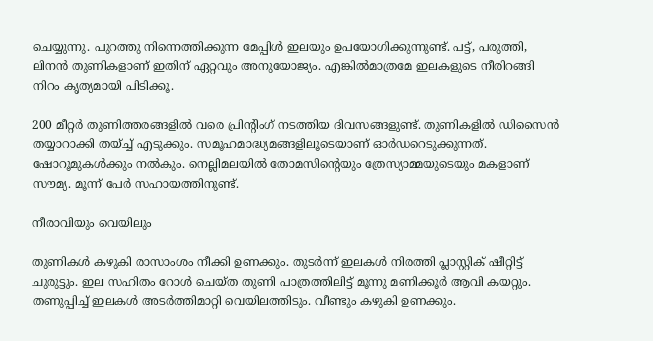ചെയ്യുന്നു. പുറത്തു നിന്നെത്തിക്കുന്ന മേപ്പിൾ ഇലയും ഉപയോഗിക്കുന്നുണ്ട്. പട്ട്, പരുത്തി, ലിനൻ തുണികളാണ് ഇതിന് ഏറ്റവും അനുയോജ്യം. എങ്കിൽമാത്രമേ ഇലകളുടെ നീരിറങ്ങി നിറം കൃത്യമായി പിടിക്കൂ.

200 മീറ്റർ തുണിത്തരങ്ങളിൽ വരെ പ്രിന്റിംഗ് നടത്തിയ ദിവസങ്ങളുണ്ട്. തുണികളിൽ ഡിസൈൻ തയ്യാറാക്കി തയ്ച്ച് എടുക്കും. സമൂഹമാദ്ധ്യമങ്ങളിലൂടെയാണ് ഓർഡറെടുക്കുന്നത്. ഷോറൂമുകൾക്കും നൽകും. നെല്ലിമലയിൽ തോമസിന്റെയും ത്രേസ്യാമ്മയുടെയും മകളാണ് സൗമ്യ. മൂന്ന് പേർ സഹായത്തിനുണ്ട്.

നീരാവിയും വെയിലും

തുണികൾ കഴുകി രാസാംശം നീക്കി ഉണക്കും. തുടർന്ന് ഇലകൾ നിരത്തി പ്ലാസ്റ്റിക് ഷീറ്റിട്ട് ചുരുട്ടും. ഇല സഹിതം റോൾ ചെയ്ത തുണി പാത്രത്തിലിട്ട് മൂന്നു മണിക്കൂർ ആവി കയറ്റും. തണുപ്പിച്ച് ഇലകൾ അടർത്തിമാറ്റി വെയിലത്തിടും. വീണ്ടും കഴുകി ഉണക്കും.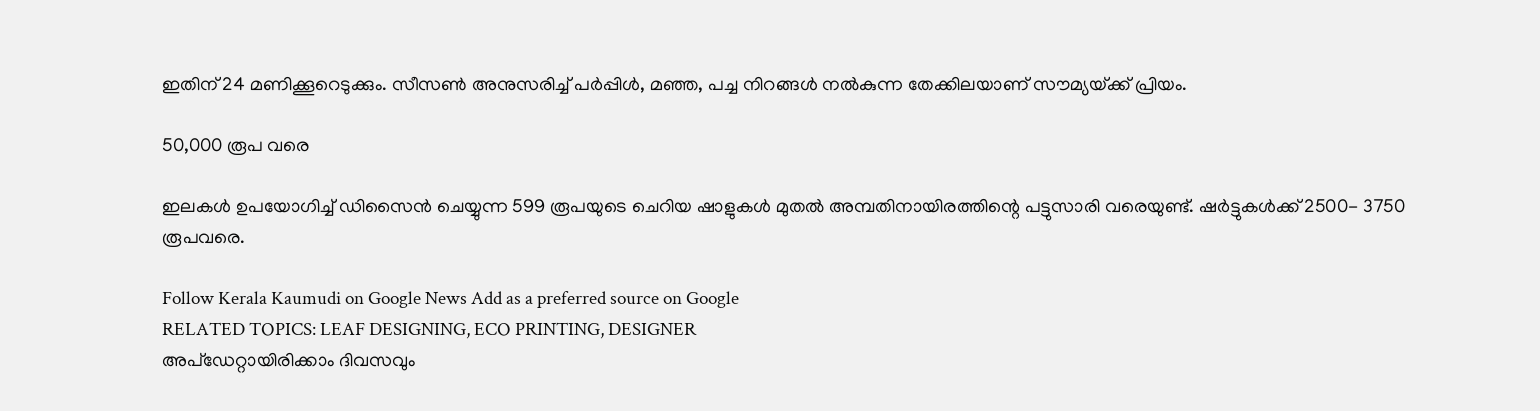ഇതിന് 24 മണിക്കൂറെടുക്കും. സീസൺ അനുസരിച്ച് പർപ്പിൾ, മഞ്ഞ, പച്ച നിറങ്ങൾ നൽകുന്ന തേക്കിലയാണ് സൗമ്യയ്‌ക്ക് പ്രിയം.

50,000 രൂപ വരെ

ഇലകൾ ഉപയോഗിച്ച് ഡിസൈൻ ചെയ്യുന്ന 599 രൂപയുടെ ചെറിയ ഷാളുകൾ മുതൽ അമ്പതിനായിരത്തിന്റെ പട്ടുസാരി വരെയുണ്ട്. ഷർട്ടുകൾക്ക് 2500- 3750 രൂപവരെ.

Follow Kerala Kaumudi on Google News Add as a preferred source on Google
RELATED TOPICS: LEAF DESIGNING, ECO PRINTING, DESIGNER
അപ്ഡേറ്റായിരിക്കാം ദിവസവും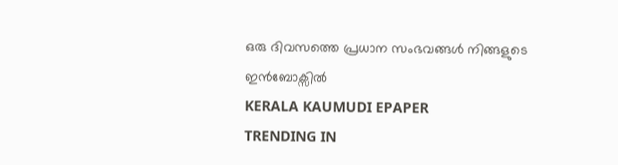ഒരു ദിവസത്തെ പ്രധാന സംഭവങ്ങൾ നിങ്ങളുടെ ഇൻബോക്സിൽ
KERALA KAUMUDI EPAPER
TRENDING IN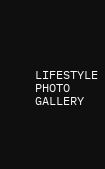LIFESTYLE
PHOTO GALLERY